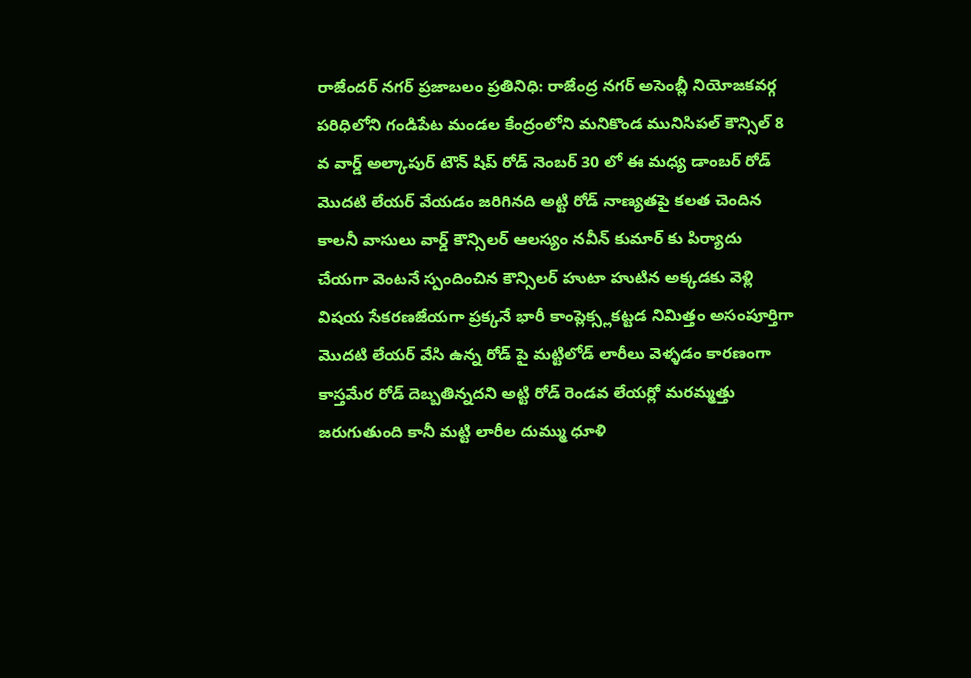రాజేందర్ నగర్ ప్రజాబలం ప్రతినిధి: రాజేంద్ర నగర్ అసెంబ్లీ నియోజకవర్గ పరిధిలోని గండిపేట మండల కేంద్రంలోని మనికొండ మునిసిపల్ కౌన్సిల్ 8 వ వార్డ్ అల్కాపుర్ టౌన్ షిప్ రోడ్ నెంబర్ 30 లో ఈ మధ్య డాంబర్ రోడ్ మొదటి లేయర్ వేయడం జరిగినది అట్టి రోడ్ నాణ్యతపై కలత చెందిన కాలనీ వాసులు వార్డ్ కౌన్సిలర్ ఆలస్యం నవీన్ కుమార్ కు పిర్యాదు చేయగా వెంటనే స్పందించిన కౌన్సిలర్ హుటా హుటిన అక్కడకు వెళ్లి విషయ సేకరణజేయగా ప్రక్కనే భారీ కాంప్లెక్స్లకట్టడ నిమిత్తం అసంపూర్తిగా మొదటి లేయర్ వేసి ఉన్న రోడ్ పై మట్టిలోడ్ లారీలు వెళ్ళడం కారణంగా కాస్తమేర రోడ్ దెబ్బతిన్నదని అట్టి రోడ్ రెండవ లేయర్లో మరమ్మత్తు జరుగుతుంది కానీ మట్టి లారీల దుమ్ము ధూళి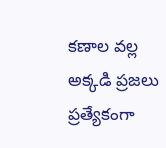కణాల వల్ల అక్కడి ప్రజలు ప్రత్యేకంగా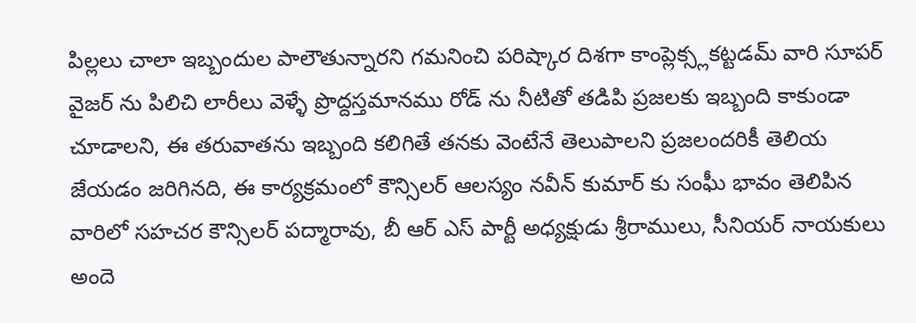పిల్లలు చాలా ఇబ్బందుల పాలౌతున్నారని గమనించి పరిష్కార దిశగా కాంప్లెక్స్లకట్టడమ్ వారి సూపర్ వైజర్ ను పిలిచి లారీలు వెళ్ళే ప్రొద్దస్తమానము రోడ్ ను నీటితో తడిపి ప్రజలకు ఇబ్బంది కాకుండా చూడాలని, ఈ తరువాతను ఇబ్బంది కలిగితే తనకు వెంటేనే తెలుపాలని ప్రజలందరికీ తెలియ జేయడం జరిగినది, ఈ కార్యక్రమంలో కౌన్సిలర్ ఆలస్యం నవీన్ కుమార్ కు సంఫీు భావం తెలిపిన వారిలో సహచర కౌన్సిలర్ పద్మారావు, బీ ఆర్ ఎస్ పార్టీ అధ్యక్షుడు శ్రీరాములు, సీనియర్ నాయకులు అందె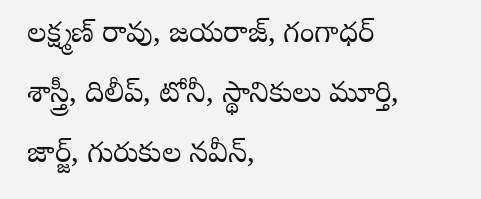లక్ష్మణ్ రావు, జయరాజ్, గంగాధర్ శాస్త్రీ, దిలీప్, టోనీ, స్థానికులు మూర్తి, జార్జ్, గురుకుల నవీన్,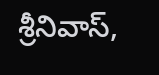శ్రీనివాస్,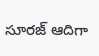సూరజ్ ఆదిగా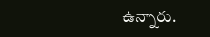ఉన్నారు.